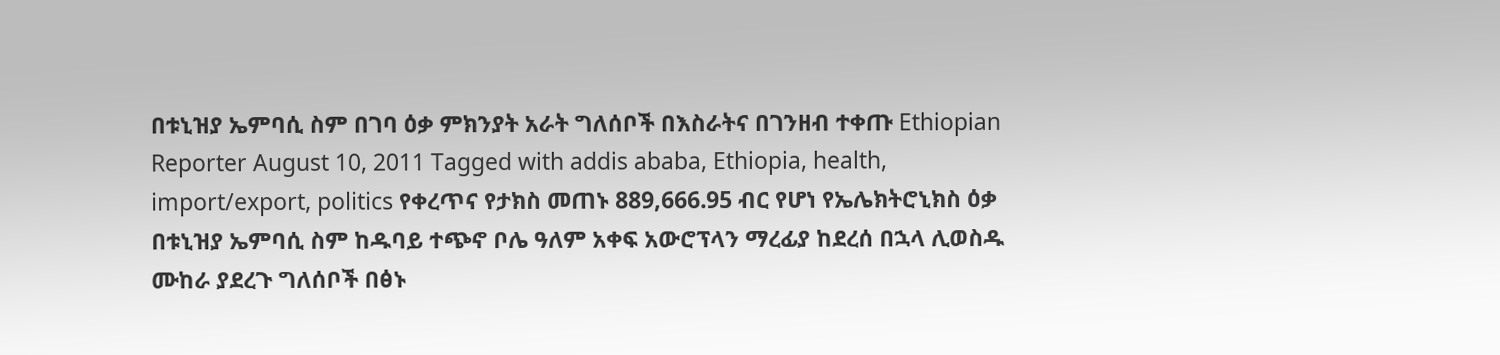በቱኒዝያ ኤምባሲ ስም በገባ ዕቃ ምክንያት አራት ግለሰቦች በእስራትና በገንዘብ ተቀጡ Ethiopian Reporter August 10, 2011 Tagged with addis ababa, Ethiopia, health, import/export, politics የቀረጥና የታክስ መጠኑ 889,666.95 ብር የሆነ የኤሌክትሮኒክስ ዕቃ በቱኒዝያ ኤምባሲ ስም ከዱባይ ተጭኖ ቦሌ ዓለም አቀፍ አውሮፕላን ማረፊያ ከደረሰ በኋላ ሊወስዱ ሙከራ ያደረጉ ግለሰቦች በፅኑ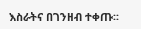እስራትና በገንዘብ ተቀጡ፡፡